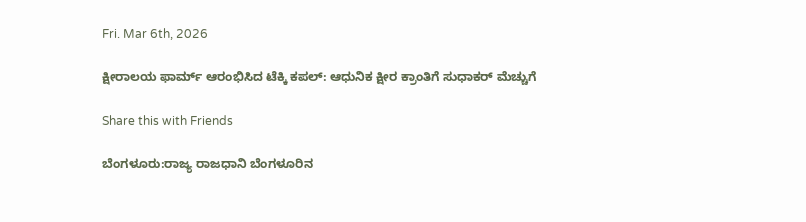Fri. Mar 6th, 2026

ಕ್ಷೀರಾಲಯ ಫಾರ್ಮ್ ಆರಂಭಿಸಿದ ಟೆಕ್ಕಿ ಕಪಲ್: ಆಧುನಿಕ ಕ್ಷೀರ ಕ್ರಾಂತಿಗೆ ಸುಧಾಕರ್ ಮೆಚ್ಚುಗೆ

Share this with Friends

ಬೆಂಗಳೂರು:ರಾಜ್ಯ ರಾಜಧಾನಿ ಬೆಂಗಳೂರಿನ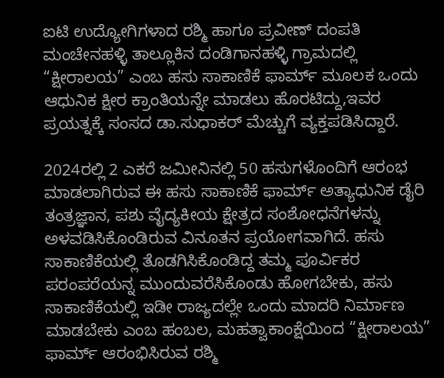ಐಟಿ ಉದ್ಯೋಗಿಗಳಾದ ರಶ್ಮಿ ಹಾಗೂ ಪ್ರವೀಣ್ ದಂಪತಿ ಮಂಚೇನಹಳ್ಳಿ ತಾಲ್ಲೂಕಿನ ದಂಡಿಗಾನಹಳ್ಳಿ ಗ್ರಾಮದಲ್ಲಿ “ಕ್ಷೀರಾಲಯ” ಎಂಬ ಹಸು ಸಾಕಾಣಿಕೆ ಫಾರ್ಮ್ ಮೂಲಕ ಒಂದು ಆಧುನಿಕ ಕ್ಷೀರ ಕ್ರಾಂತಿಯನ್ನೇ ಮಾಡಲು ಹೊರಟಿದ್ದು,ಇವರ ಪ್ರಯತ್ನಕ್ಕೆ ಸಂಸದ ಡಾ.ಸುಧಾಕರ್ ಮೆಚ್ಚುಗೆ ವ್ಯಕ್ತಪಡಿಸಿದ್ದಾರೆ.

2024ರಲ್ಲಿ 2 ಎಕರೆ ಜಮೀನಿನಲ್ಲಿ 50 ಹಸುಗಳೊಂದಿಗೆ ಆರಂಭ ಮಾಡಲಾಗಿರುವ ಈ ಹಸು ಸಾಕಾಣಿಕೆ ಫಾರ್ಮ್ ಅತ್ಯಾಧುನಿಕ ಡೈರಿ ತಂತ್ರಜ್ಞಾನ, ಪಶು ವೈದ್ಯಕೀಯ ಕ್ಷೇತ್ರದ ಸಂಶೋಧನೆಗಳನ್ನು ಅಳವಡಿಸಿಕೊಂಡಿರುವ ವಿನೂತನ ಪ್ರಯೋಗವಾಗಿದೆ. ಹಸು ಸಾಕಾಣಿಕೆಯಲ್ಲಿ ತೊಡಗಿಸಿಕೊಂಡಿದ್ದ ತಮ್ಮ ಪೂರ್ವಿಕರ ಪರಂಪರೆಯನ್ನ ಮುಂದುವರೆಸಿಕೊಂಡು ಹೋಗಬೇಕು, ಹಸು ಸಾಕಾಣಿಕೆಯಲ್ಲಿ ಇಡೀ ರಾಜ್ಯದಲ್ಲೇ ಒಂದು ಮಾದರಿ ನಿರ್ಮಾಣ ಮಾಡಬೇಕು ಎಂಬ ಹಂಬಲ, ಮಹತ್ವಾಕಾಂಕ್ಷೆಯಿಂದ “ಕ್ಷೀರಾಲಯ” ಫಾರ್ಮ್ ಆರಂಭಿಸಿರುವ ರಶ್ಮಿ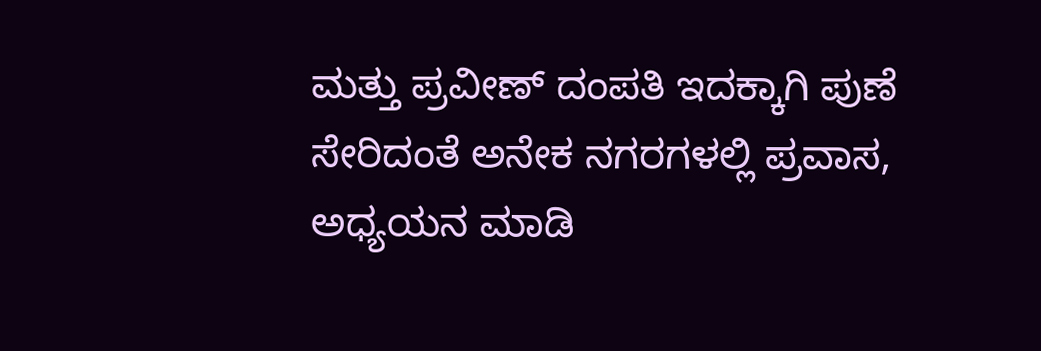ಮತ್ತು ಪ್ರವೀಣ್ ದಂಪತಿ ಇದಕ್ಕಾಗಿ ಪುಣೆ ಸೇರಿದಂತೆ ಅನೇಕ ನಗರಗಳಲ್ಲಿ ಪ್ರವಾಸ, ಅಧ್ಯಯನ ಮಾಡಿ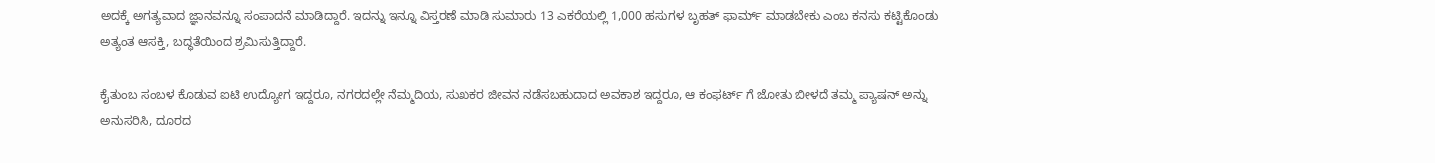ಅದಕ್ಕೆ ಅಗತ್ಯವಾದ ಜ್ಞಾನವನ್ನೂ ಸಂಪಾದನೆ ಮಾಡಿದ್ದಾರೆ. ಇದನ್ನು ಇನ್ನೂ ವಿಸ್ತರಣೆ ಮಾಡಿ ಸುಮಾರು 13 ಎಕರೆಯಲ್ಲಿ 1,000 ಹಸುಗಳ ಬೃಹತ್ ಫಾರ್ಮ್ ಮಾಡಬೇಕು ಎಂಬ ಕನಸು ಕಟ್ಟಿಕೊಂಡು ಅತ್ಯಂತ ಆಸಕ್ತಿ, ಬದ್ಧತೆಯಿಂದ ಶ್ರಮಿಸುತ್ತಿದ್ದಾರೆ.

ಕೈತುಂಬ ಸಂಬಳ ಕೊಡುವ ಐಟಿ ಉದ್ಯೋಗ ಇದ್ದರೂ, ನಗರದಲ್ಲೇ ನೆಮ್ಮದಿಯ, ಸುಖಕರ ಜೀವನ ನಡೆಸಬಹುದಾದ ಅವಕಾಶ ಇದ್ದರೂ, ಆ ಕಂಫರ್ಟ್ ಗೆ ಜೋತು ಬೀಳದೆ ತಮ್ಮ ಪ್ಯಾಷನ್ ಅನ್ನು ಅನುಸರಿಸಿ, ದೂರದ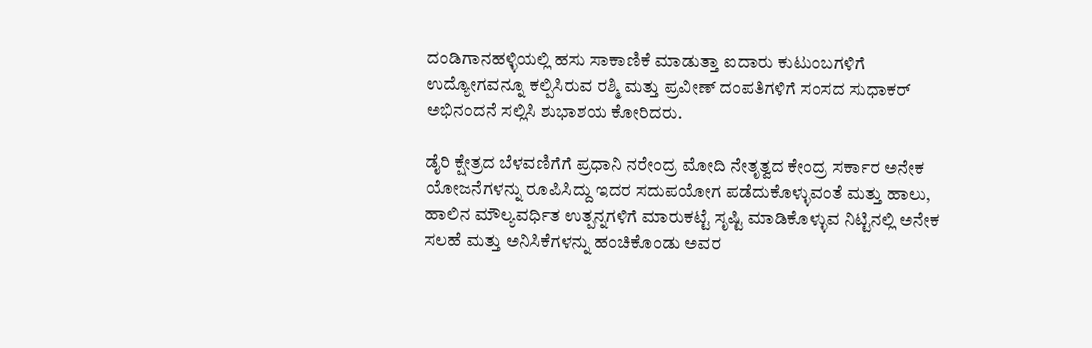ದಂಡಿಗಾನಹಳ್ಳಿಯಲ್ಲಿ ಹಸು ಸಾಕಾಣಿಕೆ ಮಾಡುತ್ತಾ ಐದಾರು ಕುಟುಂಬಗಳಿಗೆ ಉದ್ಯೋಗವನ್ನೂ ಕಲ್ಪಿಸಿರುವ ರಶ್ಮಿ ಮತ್ತು ಪ್ರವೀಣ್ ದಂಪತಿಗಳಿಗೆ ಸಂಸದ ಸುಧಾಕರ್ ಅಭಿನಂದನೆ ಸಲ್ಲಿಸಿ ಶುಭಾಶಯ ಕೋರಿದರು.

ಡೈರಿ ಕ್ಷೇತ್ರದ ಬೆಳವಣಿಗೆಗೆ ಪ್ರಧಾನಿ ನರೇಂದ್ರ ಮೋದಿ ನೇತೃತ್ವದ ಕೇಂದ್ರ ಸರ್ಕಾರ ಅನೇಕ ಯೋಜನೆಗಳನ್ನು ರೂಪಿಸಿದ್ದು ಇದರ ಸದುಪಯೋಗ ಪಡೆದುಕೊಳ್ಳುವಂತೆ ಮತ್ತು ಹಾಲು, ಹಾಲಿನ ಮೌಲ್ಯವರ್ಧಿತ ಉತ್ಪನ್ನಗಳಿಗೆ ಮಾರುಕಟ್ಟೆ ಸೃಷ್ಟಿ ಮಾಡಿಕೊಳ್ಳುವ ನಿಟ್ಟಿನಲ್ಲಿ ಅನೇಕ ಸಲಹೆ ಮತ್ತು ಅನಿಸಿಕೆಗಳನ್ನು ಹಂಚಿಕೊಂಡು ಅವರ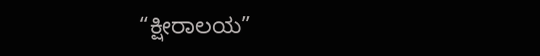“ಕ್ಷೀರಾಲಯ”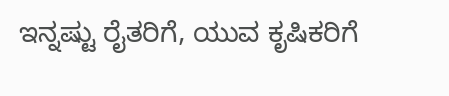ಇನ್ನಷ್ಟು ರೈತರಿಗೆ, ಯುವ ಕೃಷಿಕರಿಗೆ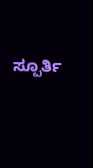ಸ್ಪೂರ್ತಿ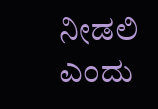ನೀಡಲಿ ಎಂದು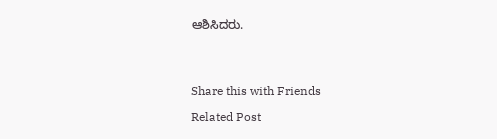ಆಶಿಸಿದರು.




Share this with Friends

Related Post